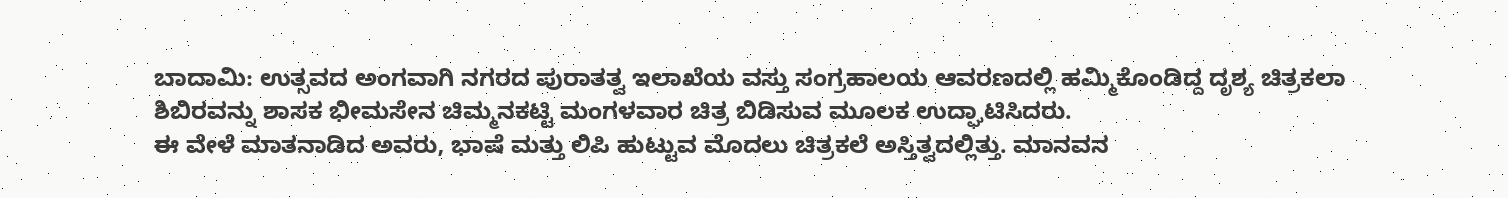ಬಾದಾಮಿ: ಉತ್ಸವದ ಅಂಗವಾಗಿ ನಗರದ ಪುರಾತತ್ವ ಇಲಾಖೆಯ ವಸ್ತು ಸಂಗ್ರಹಾಲಯ ಆವರಣದಲ್ಲಿ ಹಮ್ಮಿಕೊಂಡಿದ್ದ ದೃಶ್ಯ ಚಿತ್ರಕಲಾ ಶಿಬಿರವನ್ನು ಶಾಸಕ ಭೀಮಸೇನ ಚಿಮ್ಮನಕಟ್ಟಿ ಮಂಗಳವಾರ ಚಿತ್ರ ಬಿಡಿಸುವ ಮೂಲಕ ಉದ್ಘಾಟಿಸಿದರು.
ಈ ವೇಳೆ ಮಾತನಾಡಿದ ಅವರು, ಭಾಷೆ ಮತ್ತು ಲಿಪಿ ಹುಟ್ಟುವ ಮೊದಲು ಚಿತ್ರಕಲೆ ಅಸ್ತಿತ್ವದಲ್ಲಿತ್ತು. ಮಾನವನ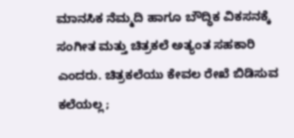ಮಾನಸಿಕ ನೆಮ್ಮದಿ ಹಾಗೂ ಬೌದ್ಧಿಕ ವಿಕಸನಕ್ಕೆ ಸಂಗೀತ ಮತ್ತು ಚಿತ್ರಕಲೆ ಅತ್ಯಂತ ಸಹಕಾರಿ ಎಂದರು. ಚಿತ್ರಕಲೆಯು ಕೇವಲ ರೇಖೆ ಬಿಡಿಸುವ ಕಲೆಯಲ್ಲ;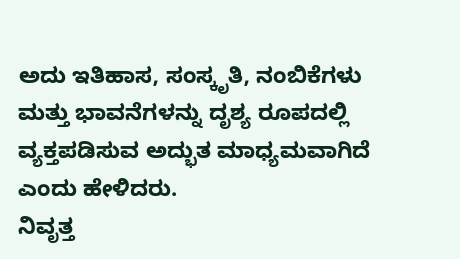ಅದು ಇತಿಹಾಸ, ಸಂಸ್ಕೃತಿ, ನಂಬಿಕೆಗಳು ಮತ್ತು ಭಾವನೆಗಳನ್ನು ದೃಶ್ಯ ರೂಪದಲ್ಲಿ ವ್ಯಕ್ತಪಡಿಸುವ ಅದ್ಭುತ ಮಾಧ್ಯಮವಾಗಿದೆ ಎಂದು ಹೇಳಿದರು.
ನಿವೃತ್ತ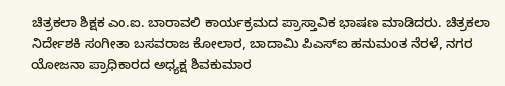ಚಿತ್ರಕಲಾ ಶಿಕ್ಷಕ ಎಂ.ಐ. ಬಾರಾವಲಿ ಕಾರ್ಯಕ್ರಮದ ಪ್ರಾಸ್ತಾವಿಕ ಭಾಷಣ ಮಾಡಿದರು. ಚಿತ್ರಕಲಾ ನಿರ್ದೇಶಕಿ ಸಂಗೀತಾ ಬಸವರಾಜ ಕೋಲಾರ, ಬಾದಾಮಿ ಪಿಎಸ್ಐ ಹನುಮಂತ ನೆರಳೆ, ನಗರ ಯೋಜನಾ ಪ್ರಾಧಿಕಾರದ ಅಧ್ಯಕ್ಷ ಶಿವಕುಮಾರ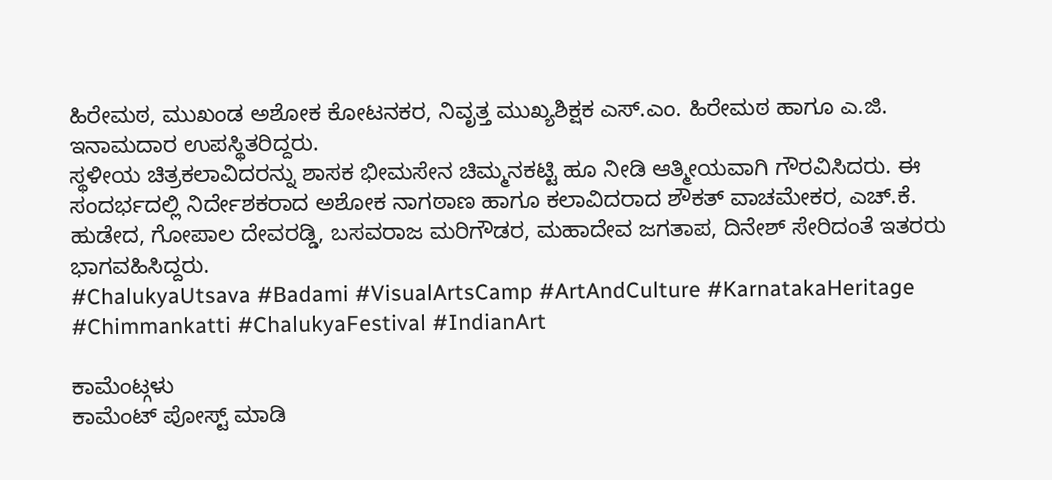ಹಿರೇಮಠ, ಮುಖಂಡ ಅಶೋಕ ಕೋಟನಕರ, ನಿವೃತ್ತ ಮುಖ್ಯಶಿಕ್ಷಕ ಎಸ್.ಎಂ. ಹಿರೇಮಠ ಹಾಗೂ ಎ.ಜಿ. ಇನಾಮದಾರ ಉಪಸ್ಥಿತರಿದ್ದರು.
ಸ್ಥಳೀಯ ಚಿತ್ರಕಲಾವಿದರನ್ನು ಶಾಸಕ ಭೀಮಸೇನ ಚಿಮ್ಮನಕಟ್ಟಿ ಹೂ ನೀಡಿ ಆತ್ಮೀಯವಾಗಿ ಗೌರವಿಸಿದರು. ಈ ಸಂದರ್ಭದಲ್ಲಿ ನಿರ್ದೇಶಕರಾದ ಅಶೋಕ ನಾಗಠಾಣ ಹಾಗೂ ಕಲಾವಿದರಾದ ಶೌಕತ್ ವಾಚಮೇಕರ, ಎಚ್.ಕೆ. ಹುಡೇದ, ಗೋಪಾಲ ದೇವರಡ್ಡಿ, ಬಸವರಾಜ ಮರಿಗೌಡರ, ಮಹಾದೇವ ಜಗತಾಪ, ದಿನೇಶ್ ಸೇರಿದಂತೆ ಇತರರು ಭಾಗವಹಿಸಿದ್ದರು.
#ChalukyaUtsava #Badami #VisualArtsCamp #ArtAndCulture #KarnatakaHeritage #Chimmankatti #ChalukyaFestival #IndianArt

ಕಾಮೆಂಟ್ಗಳು
ಕಾಮೆಂಟ್ ಪೋಸ್ಟ್ ಮಾಡಿ